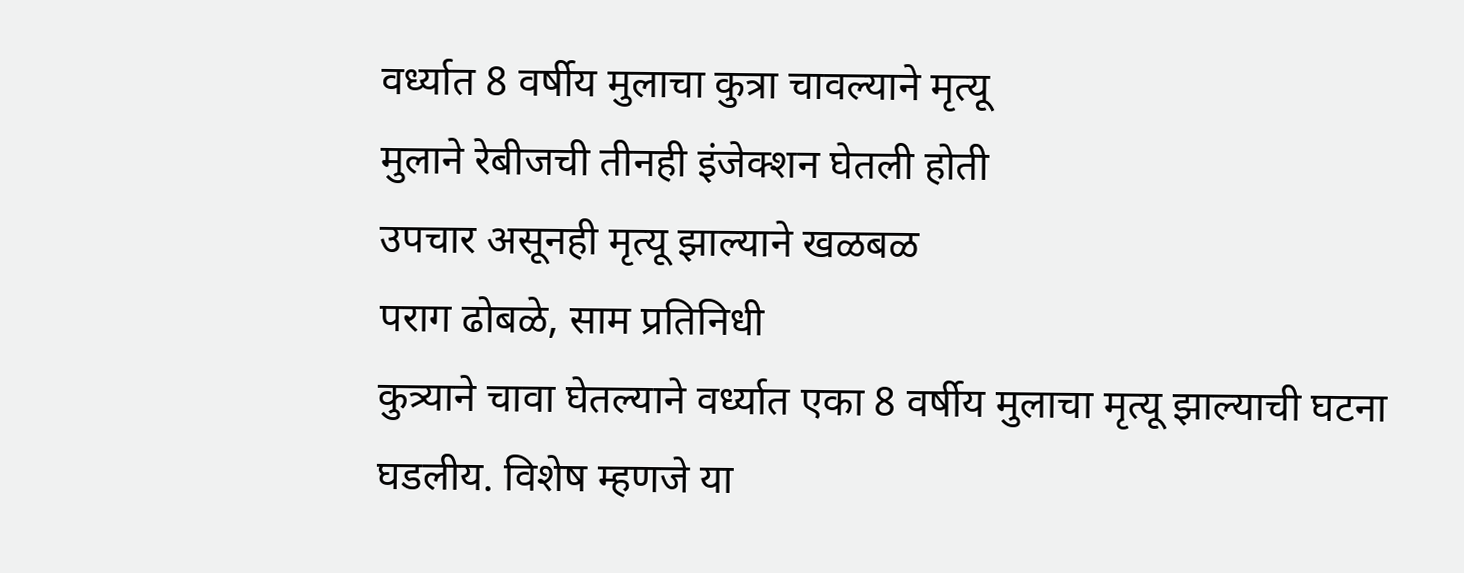वर्ध्यात 8 वर्षीय मुलाचा कुत्रा चावल्याने मृत्यू
मुलाने रेबीजची तीनही इंजेक्शन घेतली होती
उपचार असूनही मृत्यू झाल्याने खळबळ
पराग ढोबळे, साम प्रतिनिधी
कुत्र्याने चावा घेतल्याने वर्ध्यात एका 8 वर्षीय मुलाचा मृत्यू झाल्याची घटना घडलीय. विशेष म्हणजे या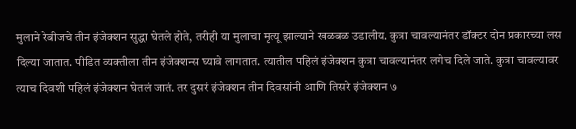मुलाने रेबीजचे तीन इंजेक्शन सुद्धा घेतले होते, तरीही या मुलाचा मृत्यू झाल्याने खळबळ उडालीय. कुत्रा चावल्यानंतर डॉक्टर दोन प्रकारच्या लस दिल्या जातात. पीडित व्यक्तीला तीन इंजेक्शन्स घ्यावे लागतात. त्यातील पहिलं इंजेक्शन कुत्रा चावल्यानंतर लगेच दिले जाते. कुत्रा चावल्यावर त्याच दिवशी पहिलं इंजेक्शन घेतलं जातं. तर दुसरं इंजेक्शन तीन दिवसांनी आणि तिसरे इंजेक्शन ७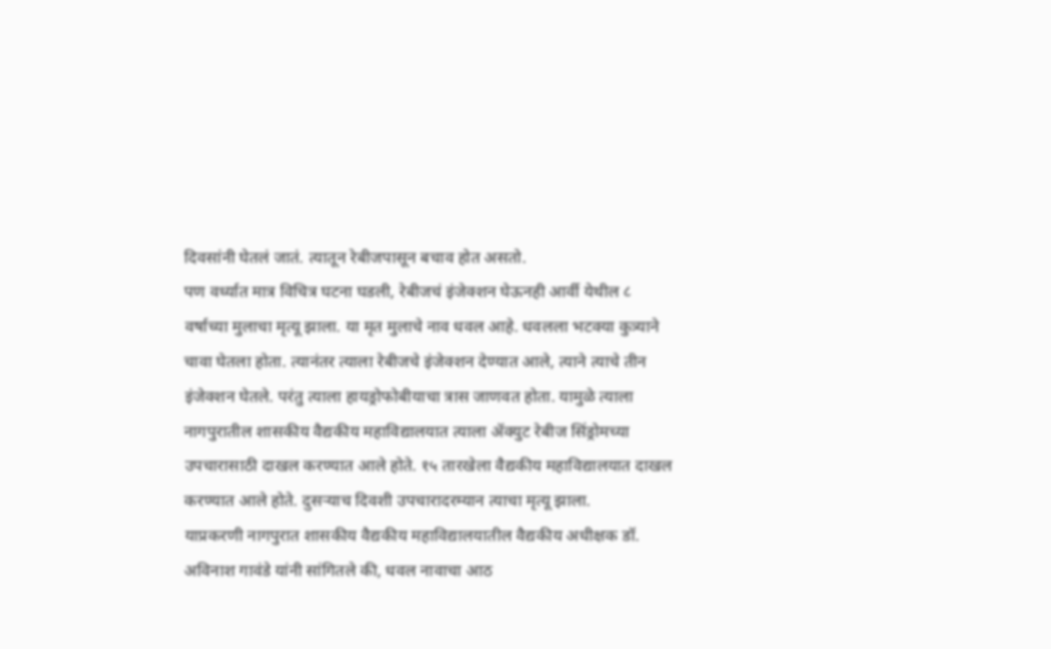दिवसांनी घेतलं जातं. त्यातून रेबीजपासून बचाव होत असतो.
पण वर्ध्यात मात्र विचित्र घटना घडली, रेबीजचं इंजेक्शन घेऊनही आर्वी येथील ८ वर्षाच्या मुलाचा मृत्यू झाला. या मृत मुलाचे नाव धवल आहे. धवलला भटक्या कुत्र्याने चावा घेतला होता. त्यानंतर त्याला रेबीजचे इंजेक्शन देण्यात आले, त्याने त्याचे तीन इंजेक्शन घेतले. परंतु त्याला हायड्रोफोबीयाचा त्रास जाणवत होता. यामुळे त्याला नागपुरातील शासकीय वैद्यकीय महाविद्यालयात त्याला ॲक्युट रेबीज सिंड्रोमच्या उपचारासाठी दाखल करण्यात आले होते. १५ तारखेला वैद्यकीय महाविद्यालयात दाखल करण्यात आले होते. दुसऱ्याच दिवशी उपचारादरम्यान त्याचा मृत्यू झाला.
याप्रकरणी नागपुरात शासकीय वैद्यकीय महाविद्यालयातील वैद्यकीय अधीक्षक डॉ. अविनाश गावंडे यांनी सांगितले की, धवल नावाचा आठ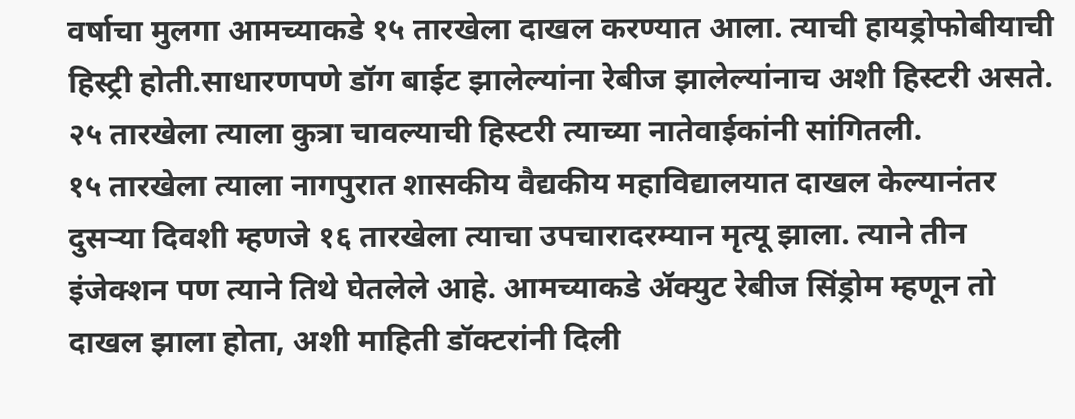वर्षाचा मुलगा आमच्याकडे १५ तारखेला दाखल करण्यात आला. त्याची हायड्रोफोबीयाची हिस्ट्री होती.साधारणपणे डॉग बाईट झालेल्यांना रेबीज झालेल्यांनाच अशी हिस्टरी असते. २५ तारखेला त्याला कुत्रा चावल्याची हिस्टरी त्याच्या नातेवाईकांनी सांगितली.
१५ तारखेला त्याला नागपुरात शासकीय वैद्यकीय महाविद्यालयात दाखल केल्यानंतर दुसऱ्या दिवशी म्हणजे १६ तारखेला त्याचा उपचारादरम्यान मृत्यू झाला. त्याने तीन इंजेक्शन पण त्याने तिथे घेतलेले आहे. आमच्याकडे ॲक्युट रेबीज सिंड्रोम म्हणून तो दाखल झाला होता, अशी माहिती डॉक्टरांनी दिली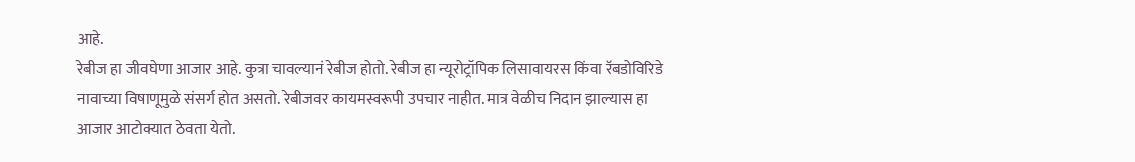आहे.
रेबीज हा जीवघेणा आजार आहे. कुत्रा चावल्यानं रेबीज होतो. रेबीज हा न्यूरोट्रॉपिक लिसावायरस किंवा रॅबडोविरिडे नावाच्या विषाणूमुळे संसर्ग होत असतो. रेबीजवर कायमस्वरूपी उपचार नाहीत. मात्र वेळीच निदान झाल्यास हा आजार आटोक्यात ठेवता येतो.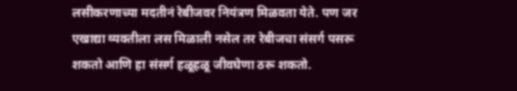लसीकरणाच्या मदतीनं रेबीजवर नियंत्रण मिळवता येते. पण जर एखाद्या व्यक्तीला लस मिळाली नसेल तर रेबीजचा संसर्ग पसरू शकतो आणि हा संसर्ग हळूहळू जीवघेणा ठरू शकतो.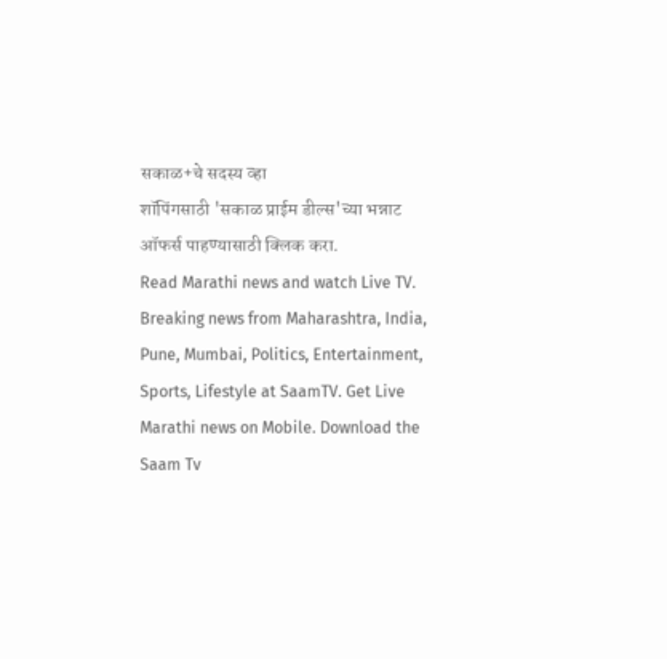सकाळ+चे सदस्य व्हा
शॉपिंगसाठी 'सकाळ प्राईम डील्स'च्या भन्नाट ऑफर्स पाहण्यासाठी क्लिक करा.
Read Marathi news and watch Live TV. Breaking news from Maharashtra, India, Pune, Mumbai, Politics, Entertainment, Sports, Lifestyle at SaamTV. Get Live Marathi news on Mobile. Download the Saam Tv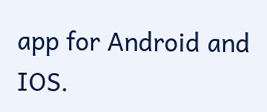app for Android and IOS.